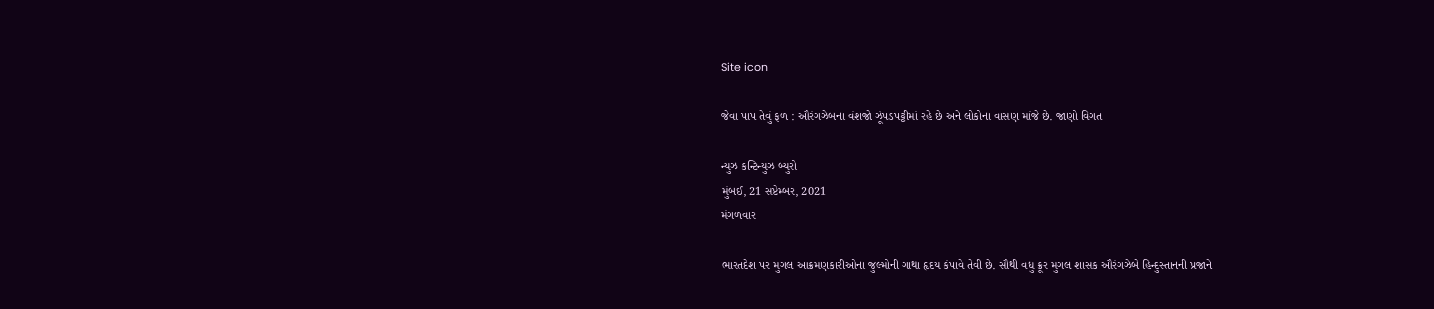Site icon

જેવા પાપ તેવું ફળ : ઔરંગઝેબના વંશજો ઝૂંપડપટ્ટીમાં રહે છે અને લોકોના વાસણ માંજે છે. જાણો વિગત

ન્યુઝ કન્ટિન્યુઝ બ્યુરો
મુંબઈ, 21 સપ્ટેમ્બર, 2021
મંગળવાર

ભારતદેશ પર મુગલ આક્રમણકારીઓના જુલ્મોની ગાથા હૃદય કંપાવે તેવી છે. સૌથી વધુ ક્રૂર મુગલ શાસક ઔરંગઝેબે હિન્દુસ્તાનની પ્રજાને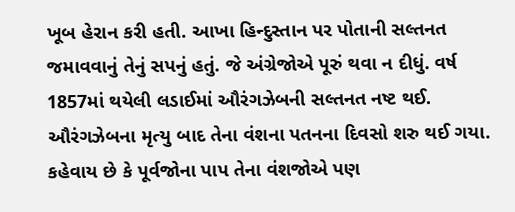ખૂબ હેરાન કરી હતી. આખા હિન્દુસ્તાન પર પોતાની સલ્તનત જમાવવાનું તેનું સપનું હતું. જે અંગ્રેજોએ પૂરું થવા ન દીધું. વર્ષ 1857માં થયેલી લડાઈમાં ઔરંગઝેબની સલ્તનત નષ્ટ થઈ. ઔરંગઝેબના મૃત્યુ બાદ તેના વંશના પતનના દિવસો શરુ થઈ ગયા. કહેવાય છે કે પૂર્વજોના પાપ તેના વંશજોએ પણ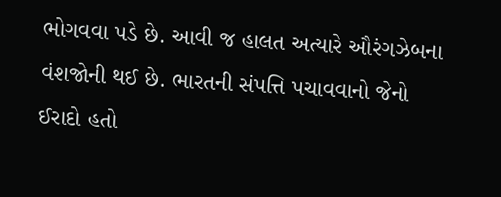ભોગવવા પડે છે. આવી જ હાલત અત્યારે ઔરંગઝેબના વંશજોની થઈ છે. ભારતની સંપત્તિ પચાવવાનો જેનો ઈરાદો હતો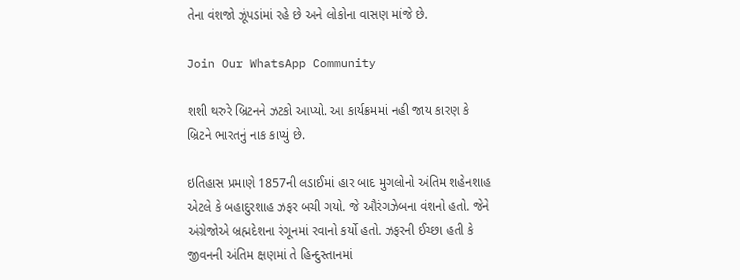તેના વંશજો ઝૂંપડાંમાં રહે છે અને લોકોના વાસણ માંજે છે.

Join Our WhatsApp Community

શશી થરુરે બ્રિટનને ઝટકો આપ્યો. આ કાર્યક્રમમાં નહી જાય કારણ કે બ્રિટને ભારતનું નાક કાપ્યું છે.

ઇતિહાસ પ્રમાણે 1857ની લડાઈમાં હાર બાદ મુગલોનો અંતિમ શહેનશાહ એટલે કે બહાદુરશાહ ઝફર બચી ગયો. જે ઔરંગઝેબના વંશનો હતો. જેને અંગ્રેજોએ બ્રહ્મદેશના રંગૂનમાં રવાનો કર્યો હતો. ઝફરની ઈચ્છા હતી કે જીવનની અંતિમ ક્ષણમાં તે હિન્દુસ્તાનમાં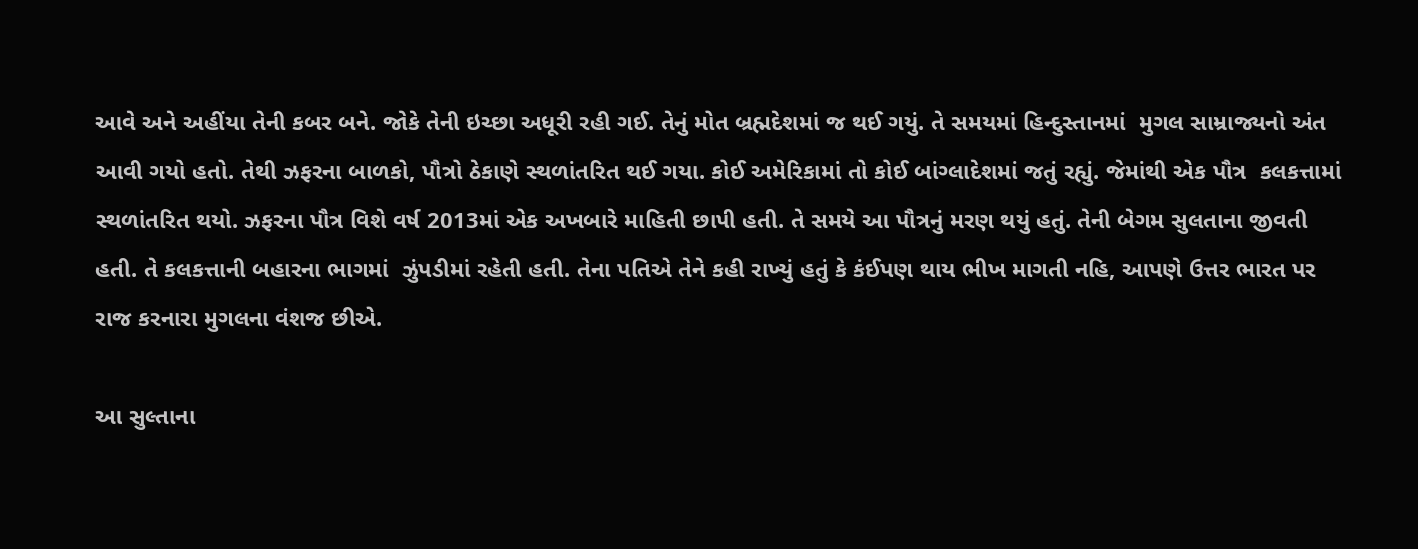આવે અને અહીંયા તેની કબર બને. જોકે તેની ઇચ્છા અધૂરી રહી ગઈ. તેનું મોત બ્રહ્મદેશમાં જ થઈ ગયું. તે સમયમાં હિન્દુસ્તાનમાં  મુગલ સામ્રાજ્યનો અંત આવી ગયો હતો. તેથી ઝફરના બાળકો, પૌત્રો ઠેકાણે સ્થળાંતરિત થઈ ગયા. કોઈ અમેરિકામાં તો કોઈ બાંગ્લાદેશમાં જતું રહ્યું. જેમાંથી એક પૌત્ર  કલકત્તામાં સ્થળાંતરિત થયો. ઝફરના પૌત્ર વિશે વર્ષ 2013માં એક અખબારે માહિતી છાપી હતી. તે સમયે આ પૌત્રનું મરણ થયું હતું. તેની બેગમ સુલતાના જીવતી હતી. તે કલકત્તાની બહારના ભાગમાં  ઝુંપડીમાં રહેતી હતી. તેના પતિએ તેને કહી રાખ્યું હતું કે કંઈપણ થાય ભીખ માગતી નહિ, આપણે ઉત્તર ભારત પર રાજ કરનારા મુગલના વંશજ છીએ.

આ સુલ્તાના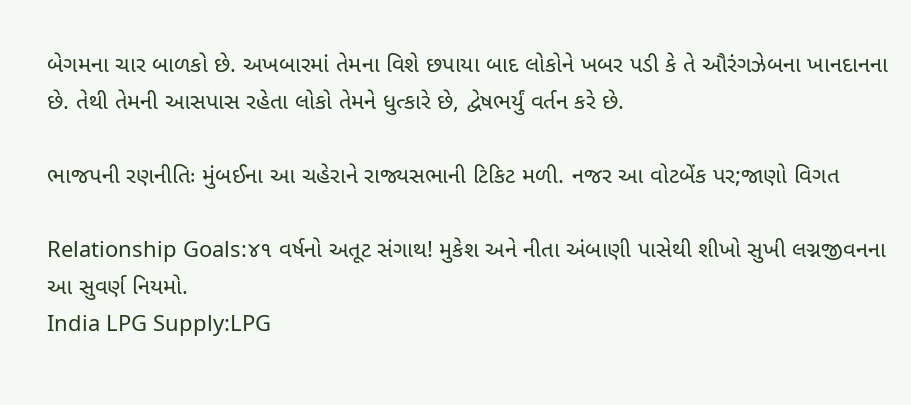બેગમના ચાર બાળકો છે. અખબારમાં તેમના વિશે છપાયા બાદ લોકોને ખબર પડી કે તે ઔરંગઝેબના ખાનદાનના છે. તેથી તેમની આસપાસ રહેતા લોકો તેમને ધુત્કારે છે, દ્વેષભર્યું વર્તન કરે છે.

ભાજપની રણનીતિઃ મુંબઈના આ ચહેરાને રાજ્યસભાની ટિકિટ મળી. નજર આ વોટબેંક પર;જાણો વિગત

Relationship Goals:૪૧ વર્ષનો અતૂટ સંગાથ! મુકેશ અને નીતા અંબાણી પાસેથી શીખો સુખી લગ્નજીવનના આ સુવર્ણ નિયમો.
India LPG Supply:LPG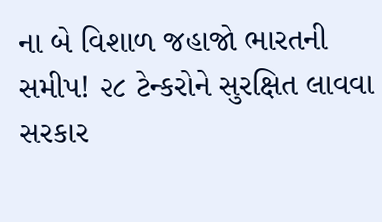ના બે વિશાળ જહાજો ભારતની સમીપ! ૨૮ ટેન્કરોને સુરક્ષિત લાવવા સરકાર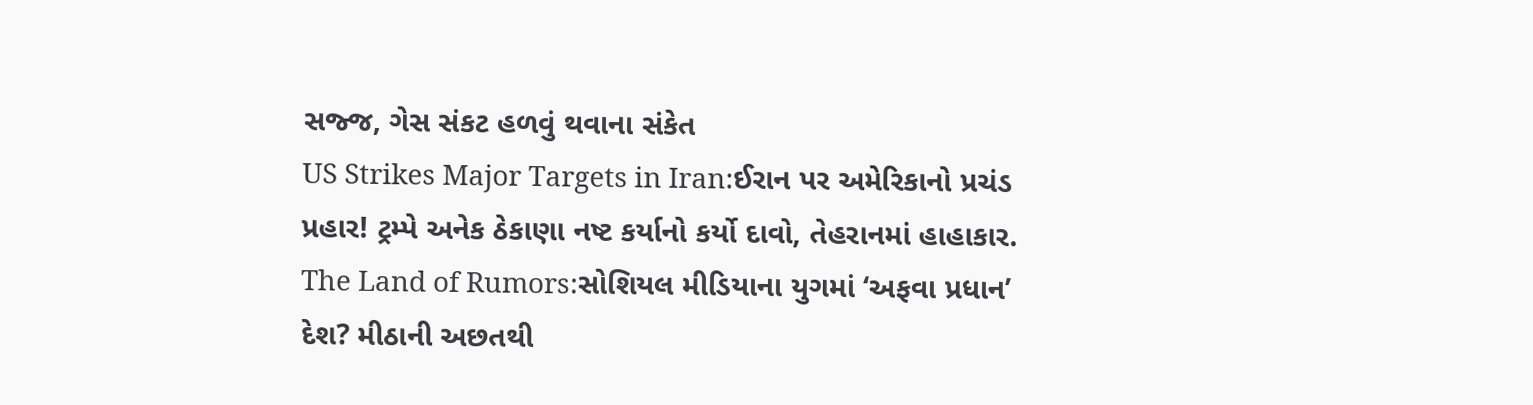સજ્જ, ગેસ સંકટ હળવું થવાના સંકેત
US Strikes Major Targets in Iran:ઈરાન પર અમેરિકાનો પ્રચંડ પ્રહાર! ટ્રમ્પે અનેક ઠેકાણા નષ્ટ કર્યાનો કર્યો દાવો, તેહરાનમાં હાહાકાર.
The Land of Rumors:સોશિયલ મીડિયાના યુગમાં ‘અફવા પ્રધાન’ દેશ? મીઠાની અછતથી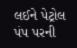લઈને પેટ્રોલ પંપ પરની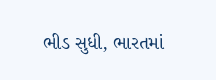ભીડ સુધી, ભારતમાં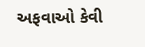અફવાઓ કેવી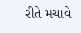રીતે મચાવે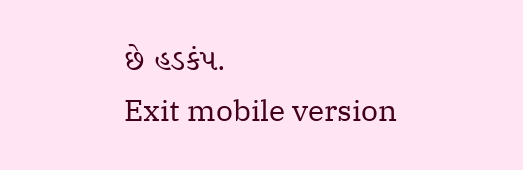છે હડકંપ.
Exit mobile version